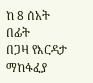ከ 8 ሰአት በፊት
በጋዛ የእርዳታ ማከፋፈያ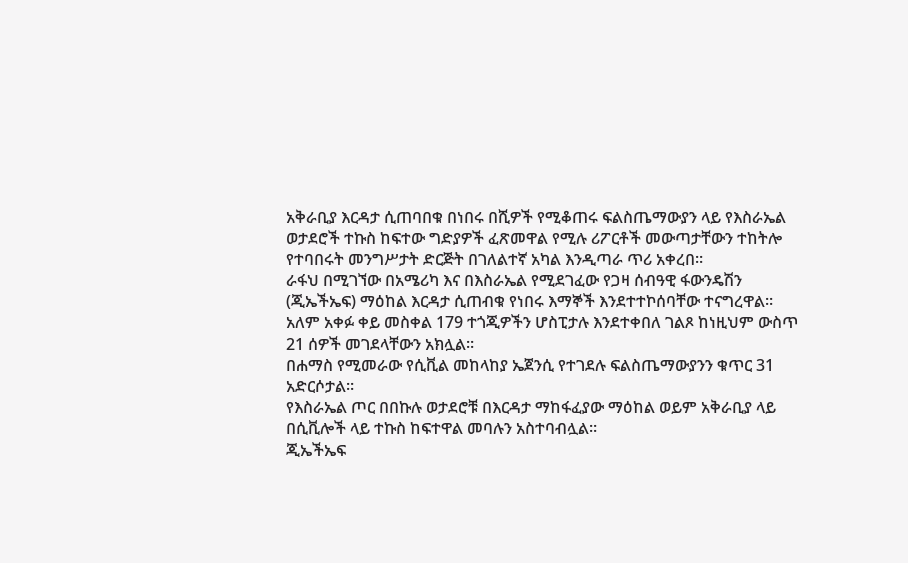አቅራቢያ እርዳታ ሲጠባበቁ በነበሩ በሺዎች የሚቆጠሩ ፍልስጤማውያን ላይ የእስራኤል ወታደሮች ተኩስ ከፍተው ግድያዎች ፈጽመዋል የሚሉ ሪፖርቶች መውጣታቸውን ተከትሎ የተባበሩት መንግሥታት ድርጅት በገለልተኛ አካል እንዲጣራ ጥሪ አቀረበ።
ራፋህ በሚገኘው በአሜሪካ እና በእስራኤል የሚደገፈው የጋዛ ሰብዓዊ ፋውንዴሽን (ጂኤችኤፍ) ማዕከል እርዳታ ሲጠብቁ የነበሩ እማኞች እንደተተኮሰባቸው ተናግረዋል።
አለም አቀፉ ቀይ መስቀል 179 ተጎጂዎችን ሆስፒታሉ እንደተቀበለ ገልጾ ከነዚህም ውስጥ 21 ሰዎች መገደላቸውን አክሏል።
በሐማስ የሚመራው የሲቪል መከላከያ ኤጀንሲ የተገደሉ ፍልስጤማውያንን ቁጥር 31 አድርሶታል።
የእስራኤል ጦር በበኩሉ ወታደሮቹ በእርዳታ ማከፋፈያው ማዕከል ወይም አቅራቢያ ላይ በሲቪሎች ላይ ተኩስ ከፍተዋል መባሉን አስተባብሏል።
ጂኤችኤፍ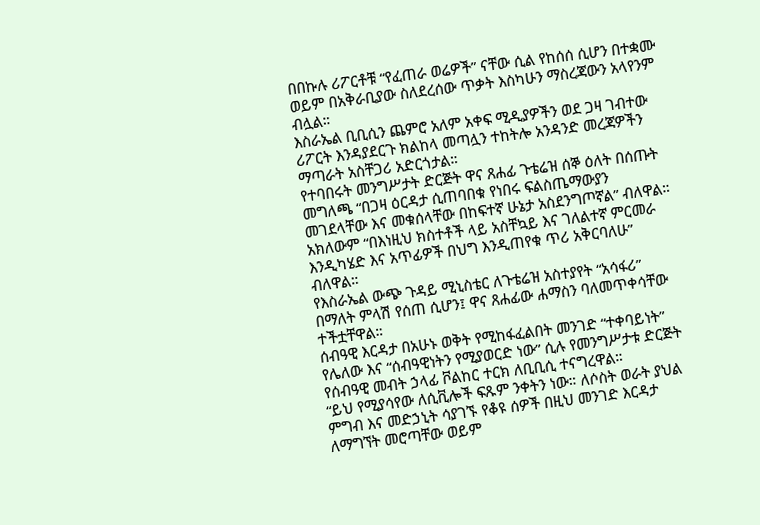በበኩሉ ሪፖርቶቹ “የፈጠራ ወሬዎች” ናቸው ሲል የከሰሰ ሲሆን በተቋሙ ወይም በአቅራቢያው ስለደረሰው ጥቃት እስካሁን ማስረጃውን አላየንም ብሏል።
እስራኤል ቢቢሲን ጨምሮ አለም አቀፍ ሚዲያዎችን ወደ ጋዛ ገብተው ሪፖርት እንዳያደርጉ ክልከላ መጣሏን ተከትሎ አንዳንድ መረጃዎችን ማጣራት አስቸጋሪ አድርጎታል።
የተባበሩት መንግሥታት ድርጅት ዋና ጸሐፊ ጉቴሬዝ ሰኞ ዕለት በሰጡት መግለጫ “በጋዛ ዕርዳታ ሲጠባበቁ የነበሩ ፍልስጤማውያን መገደላቸው እና መቁሰላቸው በከፍተኛ ሁኔታ አስደንግጦኛል” ብለዋል።
አክለውም “በእነዚህ ክስተቶች ላይ አስቸኳይ እና ገለልተኛ ምርመራ እንዲካሄድ እና አጥፊዎች በህግ እንዲጠየቁ ጥሪ አቅርባለሁ” ብለዋል።
የእስራኤል ውጭ ጉዳይ ሚኒስቴር ለጉቴሬዝ አስተያየት “አሳፋሪ” በማለት ምላሽ የሰጠ ሲሆን፤ ዋና ጸሐፊው ሐማስን ባለመጥቀሳቸው ተችቷቸዋል።
ሰብዓዊ እርዳታ በአሁኑ ወቅት የሚከፋፈልበት መንገድ “ተቀባይነት” የሌለው እና “ሰብዓዊነትን የሚያወርድ ነው” ሲሉ የመንግሥታቱ ድርጅት የሰብዓዊ መብት ኃላፊ ቮልከር ተርክ ለቢቢሲ ተናግረዋል።
“ይህ የሚያሳየው ለሲቪሎች ፍጹም ንቀትን ነው። ለሶስት ወራት ያህል ምግብ እና መድኃኒት ሳያገኙ የቆዩ ሰዎች በዚህ መንገድ እርዳታ ለማግኘት መሮጣቸው ወይም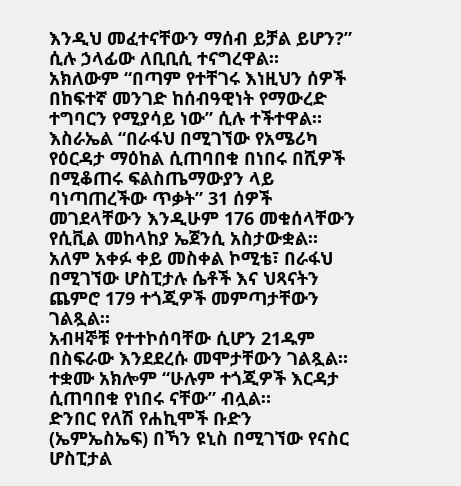እንዲህ መፈተናቸውን ማሰብ ይቻል ይሆን?” ሲሉ ኃላፊው ለቢቢሲ ተናግረዋል።
አክለውም “በጣም የተቸገሩ እነዚህን ሰዎች በከፍተኛ መንገድ ከሰብዓዊነት የማውረድ ተግባርን የሚያሳይ ነው” ሲሉ ተችተዋል።
እስራኤል “በራፋህ በሚገኘው የአሜሪካ የዕርዳታ ማዕከል ሲጠባበቁ በነበሩ በሺዎች በሚቆጠሩ ፍልስጤማውያን ላይ ባነጣጠረችው ጥቃት” 31 ሰዎች መገደላቸውን እንዲሁም 176 መቁሰላቸውን የሲቪል መከላከያ ኤጀንሲ አስታውቋል።
አለም አቀፉ ቀይ መስቀል ኮሚቴ፣ በራፋህ በሚገኘው ሆስፒታሉ ሴቶች እና ህጻናትን ጨምሮ 179 ተጎጂዎች መምጣታቸውን ገልጿል።
አብዛኞቹ የተተኮሰባቸው ሲሆን 21ዱም በስፍራው እንደደረሱ መሞታቸውን ገልጿል።
ተቋሙ አክሎም “ሁሉም ተጎጂዎች እርዳታ ሲጠባበቁ የነበሩ ናቸው” ብሏል።
ድንበር የለሽ የሐኪሞች ቡድን (ኤምኤስኤፍ) በኻን ዩኒስ በሚገኘው የናስር ሆስፒታል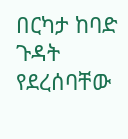በርካታ ከባድ ጉዳት የደረሰባቸው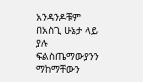አንዳንዶቹም በአስጊ ሁኔታ ላይ ያሉ ፍልስጤማውያንን ማከማቸውን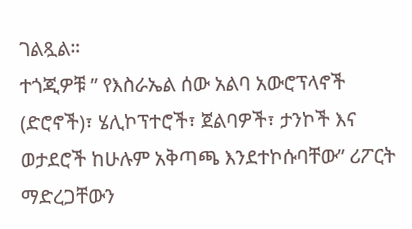ገልጿል።
ተጎጂዎቹ ” የእስራኤል ሰው አልባ አውሮፕላኖች (ድሮኖች)፣ ሄሊኮፕተሮች፣ ጀልባዎች፣ ታንኮች እና ወታደሮች ከሁሉም አቅጣጫ እንደተኮሱባቸው” ሪፖርት ማድረጋቸውን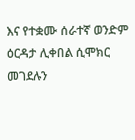እና የተቋሙ ሰራተኛ ወንድም ዕርዳታ ሊቀበል ሲሞክር መገደሉን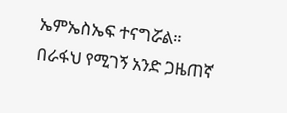ኤምኤስኤፍ ተናግሯል።
በራፋህ የሚገኝ አንድ ጋዜጠኛ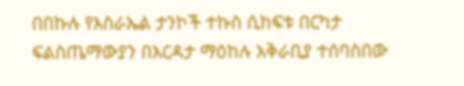በበኩሉ የእስራኤል ታንኮች ተኩስ ሲከፍቱ በርካታ ፍልስጤማውያን በእርዳታ ማዕከሉ አቅራቢያ ተሰባስበው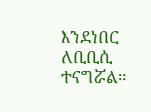እንደነበር ለቢቢሲ ተናግሯል።